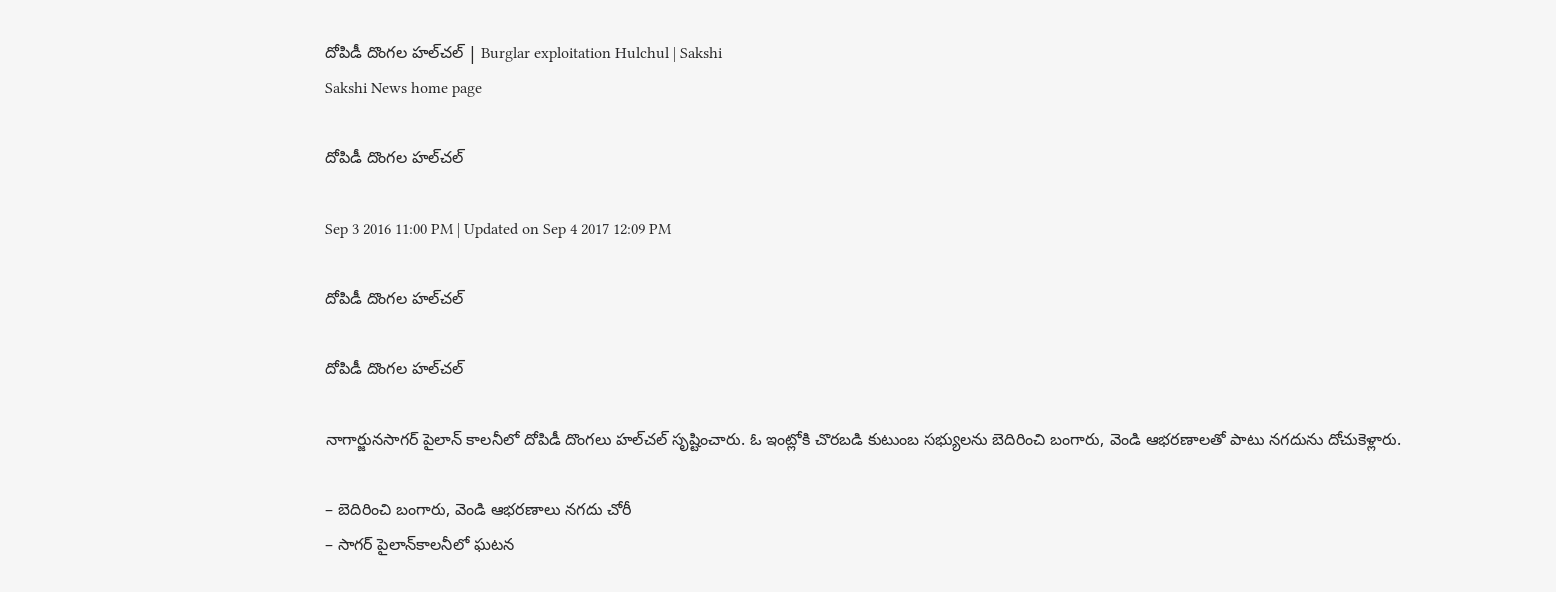దోపిడీ దొంగల హల్‌చల్‌ | Burglar exploitation Hulchul | Sakshi
Sakshi News home page

దోపిడీ దొంగల హల్‌చల్‌

Sep 3 2016 11:00 PM | Updated on Sep 4 2017 12:09 PM

దోపిడీ దొంగల హల్‌చల్‌

దోపిడీ దొంగల హల్‌చల్‌

నాగార్జునసాగర్‌ పైలాన్‌ కాలనీలో దోపిడీ దొంగలు హల్‌చల్‌ సృష్టించారు. ఓ ఇంట్లోకి చొరబడి కుటుంబ సభ్యులను బెదిరించి బంగారు, వెండి ఆభరణాలతో పాటు నగదును దోచుకెళ్లారు.

– బెదిరించి బంగారు, వెండి ఆభరణాలు నగదు చోరీ
– సాగర్‌ పైలాన్‌కాలనీలో ఘటన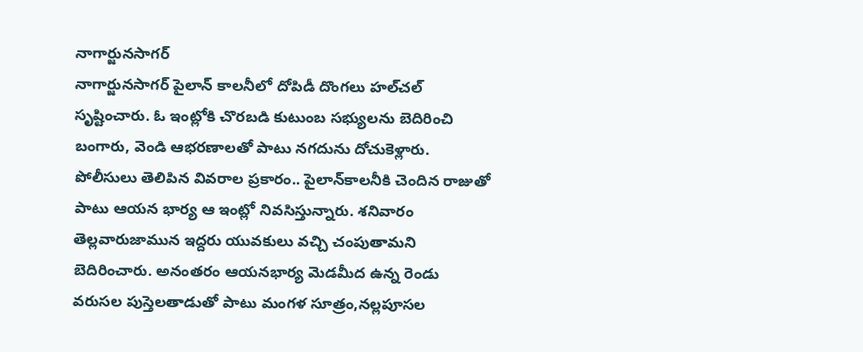నాగార్జునసాగర్‌
నాగార్జునసాగర్‌ పైలాన్‌ కాలనీలో దోపిడీ దొంగలు హల్‌చల్‌ సృష్టించారు. ఓ ఇంట్లోకి చొరబడి కుటుంబ సభ్యులను బెదిరించి బంగారు, వెండి ఆభరణాలతో పాటు నగదును దోచుకెళ్లారు. పోలీసులు తెలిపిన వివరాల ప్రకారం.. పైలాన్‌కాలనీకి చెందిన రాజుతో పాటు ఆయన భార్య ఆ ఇంట్లో నివసిస్తున్నారు. శనివారం తెల్లవారుజామున ఇద్దరు యువకులు వచ్చి చంపుతామని బెదిరించారు. అనంతరం ఆయనభార్య మెడమీద ఉన్న రెండు వరుసల పుస్తెలతాడుతో పాటు మంగళ సూత్రం,నల్లపూసల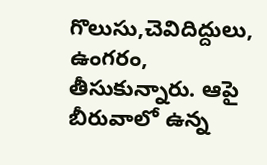గొలుసు,చెవిదిద్దులు, ఉంగరం, తీసుకున్నారు. ఆపై బీరువాలో ఉన్న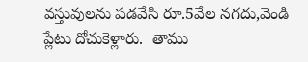వస్తువులను పడవేసి రూ.5వేల నగదు,వెండి ప్లేటు దోచుకెళ్లారు.  తాము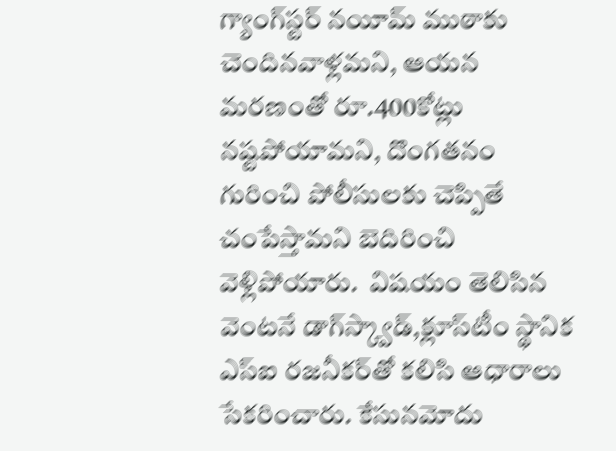గ్యాంగ్‌స్టర్‌ నయీమ్‌ ముఠాకు చెందినవాళ్లమని, ఆయన మరణంతో రూ.400కోట్లు నష్టపోయామని, దొంగతనం గురించి పోలీసులకు చెప్పితే చంపేస్తామని బెదిరించి వెళ్లిపోయారు.  విషయం తెలిసిన వెంటనే డాగ్‌స్క్వాడ్,క్లూస్‌టీం స్థానిక ఎస్‌ఐ రజనీకర్‌తో కలిసి ఆధారాలు సేకరించారు. కేసునమోదు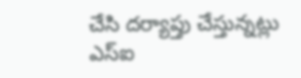చేసి దర్యాప్తు చేస్తున్నట్లు ఎస్‌ఐ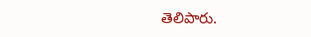తెలిపారు.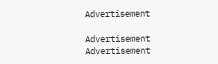Advertisement

Advertisement
Advertisement